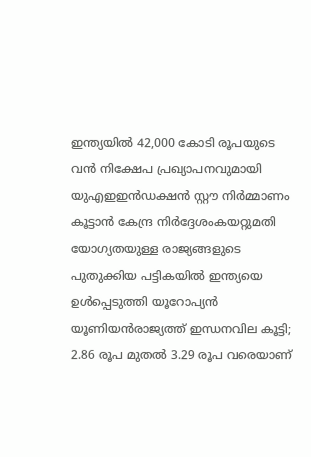ഇന്ത്യയിൽ 42,000 കോടി രൂപയുടെ വൻ നിക്ഷേപ പ്രഖ്യാപനവുമായി യുഎഇഇന്‍ഡക്ഷന്‍ സ്റ്റൗ നിര്‍മ്മാണം കൂട്ടാന്‍ കേന്ദ്ര നിര്‍ദ്ദേശംകയറ്റുമതി യോഗ്യതയുള്ള രാജ്യങ്ങളുടെ പുതുക്കിയ പട്ടികയില്‍ ഇന്ത്യയെ ഉള്‍പ്പെടുത്തി യൂറോപ്യന്‍ യൂണിയൻരാജ്യത്ത് ഇന്ധനവില കൂട്ടി; 2.86 രൂപ മുതൽ 3.29 രൂപ വരെയാണ്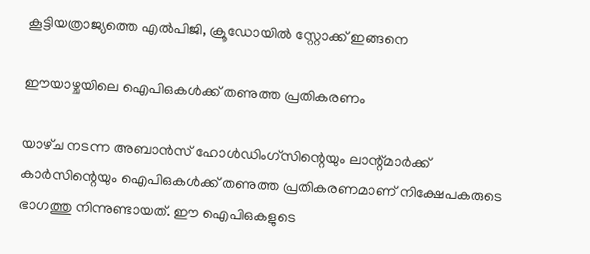കൂട്ടിയത്രാജ്യത്തെ എൽപിജി, ക്രൂഡോയിൽ സ്റ്റോക്ക് ഇങ്ങനെ

ഈയാഴ്ചയിലെ ഐപിഒകള്‍ക്ക്‌ തണുത്ത പ്രതികരണം

യാഴ്‌ച നടന്ന അബാന്‍സ്‌ ഹോള്‍ഡിംഗ്‌സിന്റെയും ലാന്റ്‌മാര്‍ക്ക്‌ കാര്‍സിന്റെയും ഐപിഒകള്‍ക്ക്‌ തണുത്ത പ്രതികരണമാണ്‌ നിക്ഷേപകരുടെ ഭാഗത്തു നിന്നുണ്ടായത്‌. ഈ ഐപിഒകളുടെ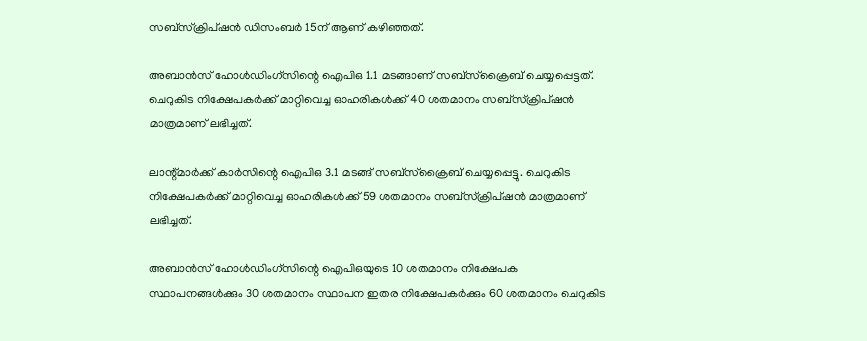സബ്‌സ്‌ക്രിപ്‌ഷന്‍ ഡിസംബര്‍ 15ന്‌ ആണ്‌ കഴിഞ്ഞത്‌.

അബാന്‍സ്‌ ഹോള്‍ഡിംഗ്‌സിന്റെ ഐപിഒ 1.1 മടങ്ങാണ്‌ സബ്‌സ്‌ക്രൈബ്‌ ചെയ്യപ്പെട്ടത്‌. ചെറുകിട നിക്ഷേപകര്‍ക്ക്‌ മാറ്റിവെച്ച ഓഹരികള്‍ക്ക്‌ 40 ശതമാനം സബ്‌സ്‌ക്രിപ്‌ഷന്‍ മാത്രമാണ്‌ ലഭിച്ചത്‌.

ലാന്റ്‌മാര്‍ക്ക്‌ കാര്‍സിന്റെ ഐപിഒ 3.1 മടങ്ങ്‌ സബ്‌സ്‌ക്രൈബ്‌ ചെയ്യപ്പെട്ടു. ചെറുകിട നിക്ഷേപകര്‍ക്ക്‌ മാറ്റിവെച്ച ഓഹരികള്‍ക്ക്‌ 59 ശതമാനം സബ്‌സ്‌ക്രിപ്‌ഷന്‍ മാത്രമാണ്‌ ലഭിച്ചത്‌.

അബാന്‍സ്‌ ഹോള്‍ഡിംഗ്‌സിന്റെ ഐപിഒയുടെ 10 ശതമാനം നിക്ഷേപക സ്ഥാപനങ്ങള്‍ക്കും 30 ശതമാനം സ്ഥാപന ഇതര നിക്ഷേപകര്‍ക്കും 60 ശതമാനം ചെറുകിട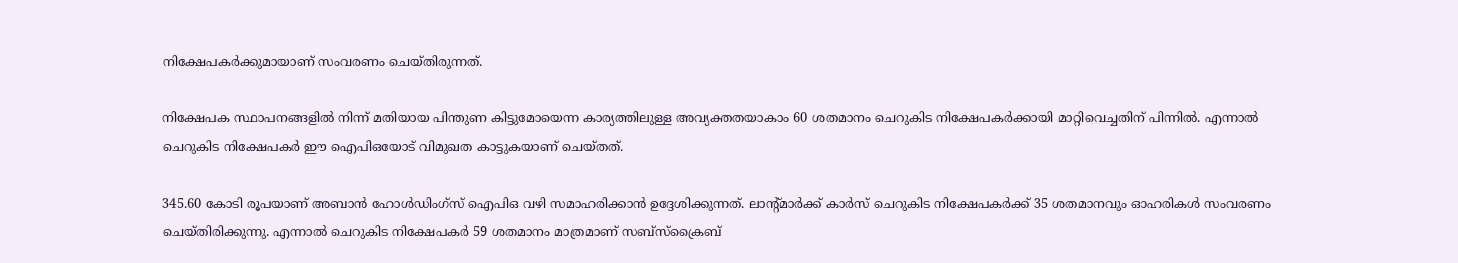നിക്ഷേപകര്‍ക്കുമായാണ്‌ സംവരണം ചെയ്‌തിരുന്നത്‌.

നിക്ഷേപക സ്ഥാപനങ്ങളില്‍ നിന്ന്‌ മതിയായ പിന്തുണ കിട്ടുമോയെന്ന കാര്യത്തിലുള്ള അവ്യക്തതയാകാം 60 ശതമാനം ചെറുകിട നിക്ഷേപകര്‍ക്കായി മാറ്റിവെച്ചതിന്‌ പിന്നില്‍. എന്നാല്‍ ചെറുകിട നിക്ഷേപകര്‍ ഈ ഐപിഒയോട്‌ വിമുഖത കാട്ടുകയാണ്‌ ചെയ്‌തത്‌.

345.60 കോടി രൂപയാണ്‌ അബാന്‍ ഹോള്‍ഡിംഗ്‌സ്‌ ഐപിഒ വഴി സമാഹരിക്കാന്‍ ഉദ്ദേശിക്കുന്നത്‌. ലാന്റ്‌മാര്‍ക്ക്‌ കാര്‍സ്‌ ചെറുകിട നിക്ഷേപകര്‍ക്ക്‌ 35 ശതമാനവും ഓഹരികള്‍ സംവരണം ചെയ്‌തിരിക്കുന്നു. എന്നാല്‍ ചെറുകിട നിക്ഷേപകര്‍ 59 ശതമാനം മാത്രമാണ്‌ സബ്‌സ്‌ക്രൈബ്‌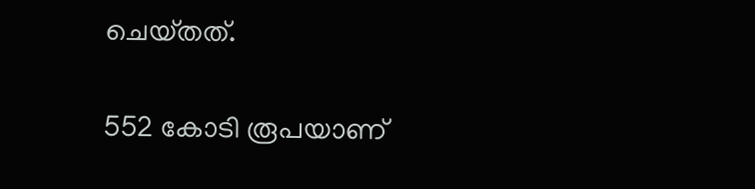ചെയ്‌തത്‌.

552 കോടി രൂപയാണ്‌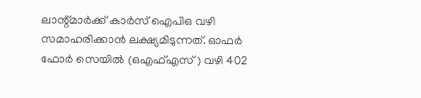ലാന്റ്‌മാര്‍ക്ക്‌ കാര്‍സ്‌ ഐപിഒ വഴി സമാഹരിക്കാന്‍ ലക്ഷ്യമിടുന്നത്‌. ഓഫര്‍ ഫോര്‍ സെയില്‍ (ഒഎഫ്‌എസ്‌) വഴി 402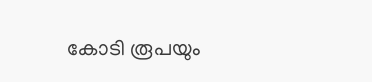കോടി രൂപയും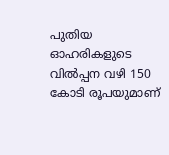പുതിയ ഓഹരികളുടെ വില്‍പ്പന വഴി 150 കോടി രൂപയുമാണ്‌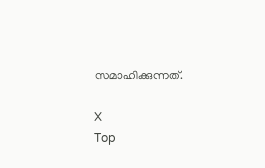സമാഹിക്കുന്നത്‌.

X
Top